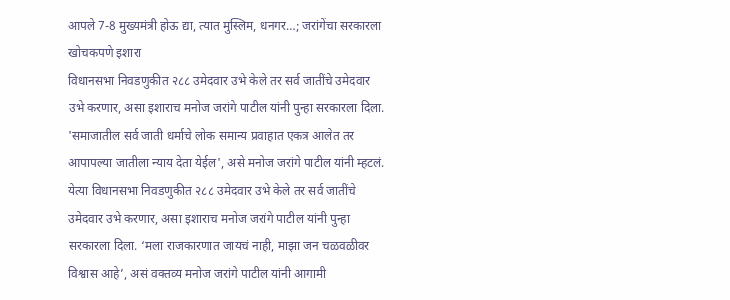आपले 7-8 मुख्यमंत्री होऊ द्या, त्यात मुस्लिम, धनगर…; जरांगेंचा सरकारला खोचकपणे इशारा
विधानसभा निवडणुकीत २८८ उमेदवार उभे केले तर सर्व जातींचे उमेदवार उभे करणार, असा इशाराच मनोज जरांगे पाटील यांनी पुन्हा सरकारला दिला. 'समाजातील सर्व जाती धर्माचे लोक समान्य प्रवाहात एकत्र आलेत तर आपापल्या जातीला न्याय देता येईल', असे मनोज जरांगे पाटील यांनी म्हटलं.
येत्या विधानसभा निवडणुकीत २८८ उमेदवार उभे केले तर सर्व जातींचे उमेदवार उभे करणार, असा इशाराच मनोज जरांगे पाटील यांनी पुन्हा सरकारला दिला. ‘मला राजकारणात जायचं नाही, माझा जन चळवळीवर विश्वास आहे’, असं वक्तव्य मनोज जरांगे पाटील यांनी आगामी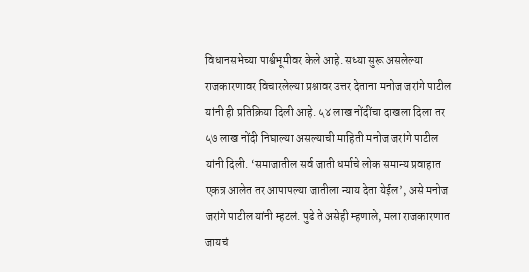विधानसभेच्या पार्श्वभूमीवर केले आहे. सध्या सुरू असलेल्या राजकारणावर विचारलेल्या प्रश्नावर उत्तर देताना मनोज जरांगे पाटील यांनी ही प्रतिक्रिया दिली आहे. ५४ लाख नोंदींचा दाखला दिला तर ५७ लाख नोंदी निघाल्या असल्याची माहिती मनोज जरांगे पाटील यांनी दिली. ‘समाजातील सर्व जाती धर्माचे लोक समान्य प्रवाहात एकत्र आलेत तर आपापल्या जातीला न्याय देता येईल’, असे मनोज जरांगे पाटील यांनी म्हटलं. पुढे ते असेही म्हणाले, मला राजकारणात जायचं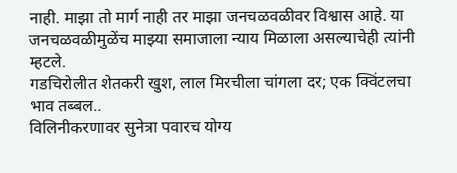नाही. माझा तो मार्ग नाही तर माझा जनचळवळीवर विश्वास आहे. या जनचळवळीमुळेंच माझ्या समाजाला न्याय मिळाला असल्याचेही त्यांनी म्हटले.
गडचिरोलीत शेतकरी खुश, लाल मिरचीला चांगला दर; एक क्विंटलचा भाव तब्बल..
विलिनीकरणावर सुनेत्रा पवारच योग्य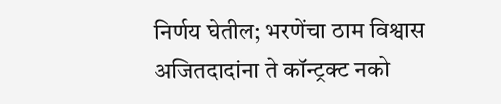निर्णय घेतील; भरणेंचा ठाम विश्वास
अजितदादांना ते कॉन्ट्रक्ट नको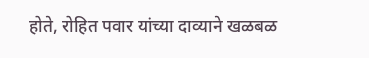होते, रोहित पवार यांच्या दाव्याने खळबळ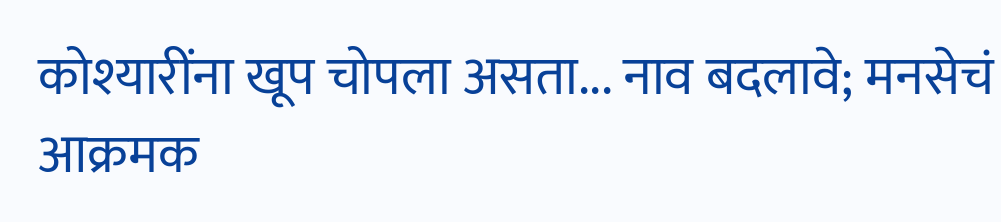कोश्यारींना खूप चोपला असता... नाव बदलावे; मनसेचं आक्रमक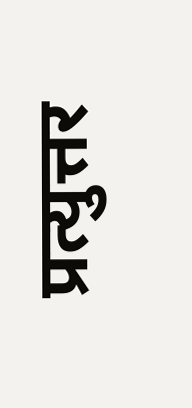प्रत्युत्तर